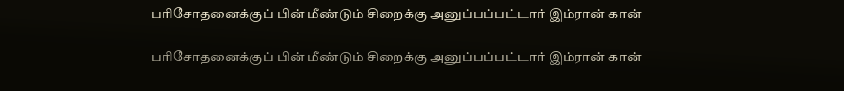பரிசோதனைக்குப் பின் மீண்டும் சிறைக்கு அனுப்பப்பட்டார் இம்ரான் கான்

பரிசோதனைக்குப் பின் மீண்டும் சிறைக்கு அனுப்பப்பட்டார் இம்ரான் கான்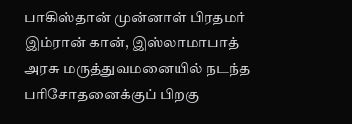பாகிஸ்தான் முன்னாள் பிரதமர் இம்ரான் கான், இஸ்லாமாபாத் அரசு மருத்துவமனையில் நடந்த பரிசோதனைக்குப் பிறகு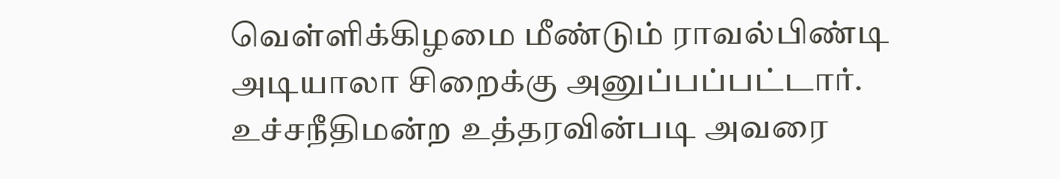வெள்ளிக்கிழமை மீண்டும் ராவல்பிண்டி அடியாலா சிறைக்கு அனுப்பப்பட்டார். உச்சநீதிமன்ற உத்தரவின்படி அவரை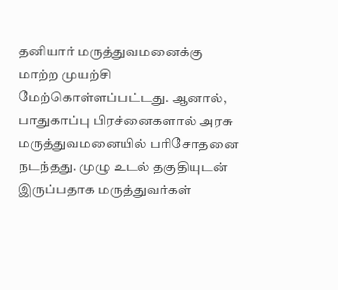தனியார் மருத்துவமனைக்கு மாற்ற முயற்சி மேற்கொள்ளப்பட்டது. ஆனால், பாதுகாப்பு பிரச்னைகளால் அரசு மருத்துவமனையில் பரிசோதனை நடந்தது. முழு உடல் தகுதியுடன் இருப்பதாக மருத்துவர்கள்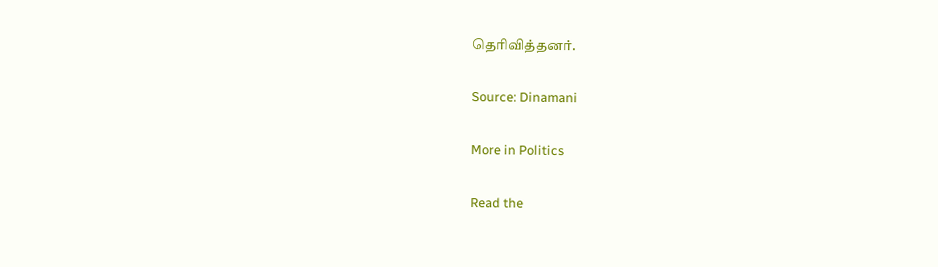தெரிவித்தனர்.

Source: Dinamani

More in Politics

Read the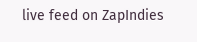live feed on ZapIndies